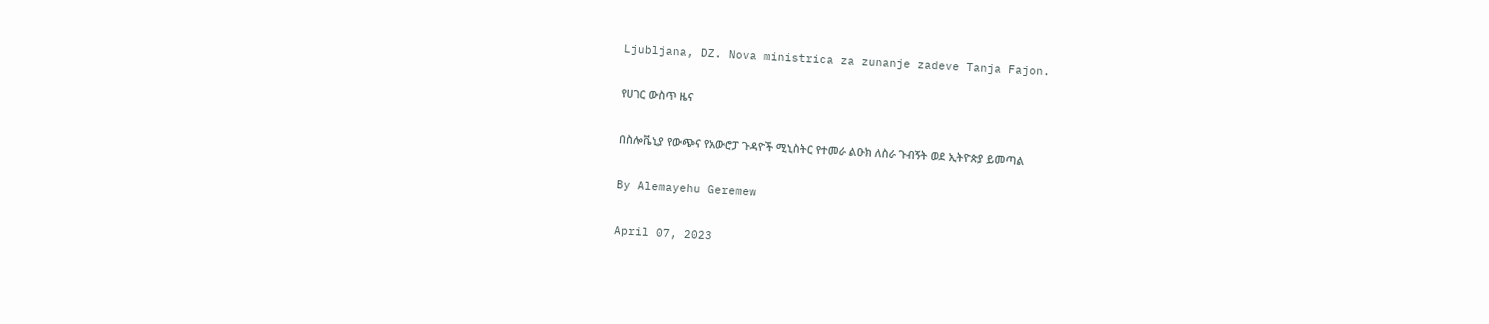Ljubljana, DZ. Nova ministrica za zunanje zadeve Tanja Fajon.

የሀገር ውስጥ ዜና

በስሎቬኒያ የውጭና የአውሮፓ ጉዳዮች ሚኒስትር የተመራ ልዑክ ለስራ ጉብኝት ወደ ኢትዮጵያ ይመጣል

By Alemayehu Geremew

April 07, 2023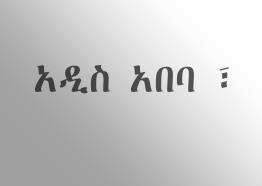አዲስ አበባ ፣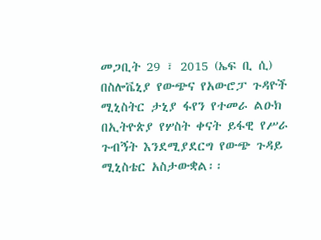መጋቢት 29 ፣ 2015 (ኤፍ ቢ ሲ) በስሎቬኒያ የውጭና የአውሮፓ ጉዳዮች ሚኒስትር ታኒያ ፋየን የተመራ ልዑክ በኢትዮጵያ የሦስት ቀናት ይፋዊ የሥራ ጉብኝት እንደሚያደርግ የውጭ ጉዳይ ሚኒስቴር አስታውቋል፡፡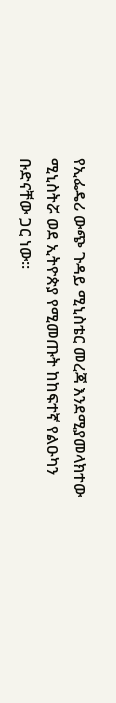የኢፌዴሪ ውጭ ጉዳይ ሚኒስቴር መረጃ እንደሚያመላክተው ሚኒስትሯ ወደ ኢትዮጵያ የሚመጡት ከከፍተኛ የልዑካን ቡድናቸው ጋር ነው፡፡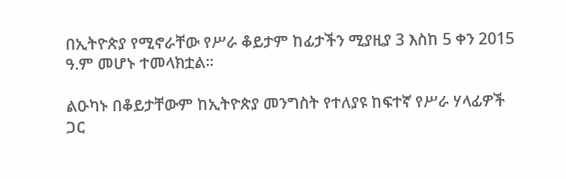በኢትዮጵያ የሚኖራቸው የሥራ ቆይታም ከፊታችን ሚያዚያ 3 እስከ 5 ቀን 2015 ዓ.ም መሆኑ ተመላክቷል፡፡

ልዑካኑ በቆይታቸውም ከኢትዮጵያ መንግስት የተለያዩ ከፍተኛ የሥራ ሃላፊዎች ጋር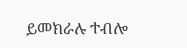ይመክራሉ ተብሎ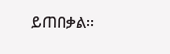ይጠበቃል፡፡